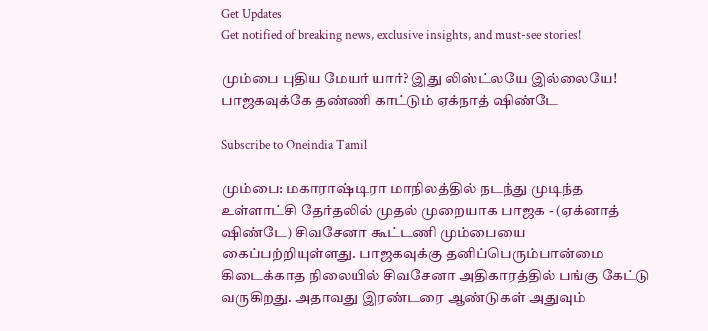Get Updates
Get notified of breaking news, exclusive insights, and must-see stories!

மும்பை புதிய மேயர் யார்? இது லிஸ்ட்லயே இல்லையே! பாஜகவுக்கே தண்ணி காட்டும் ஏக்நாத் ஷிண்டே

Subscribe to Oneindia Tamil

மும்பை: மகாராஷ்டிரா மாநிலத்தில் நடந்து முடிந்த உள்ளாட்சி தேர்தலில் முதல் முறையாக பாஜக - (ஏக்னாத் ஷிண்டே) சிவசேனா கூட்டணி மும்பையை கைப்பற்றியுள்ளது. பாஜகவுக்கு தனிப்பெரும்பான்மை கிடைக்காத நிலையில் சிவசேனா அதிகாரத்தில் பங்கு கேட்டு வருகிறது. அதாவது இரண்டரை ஆண்டுகள் அதுவும்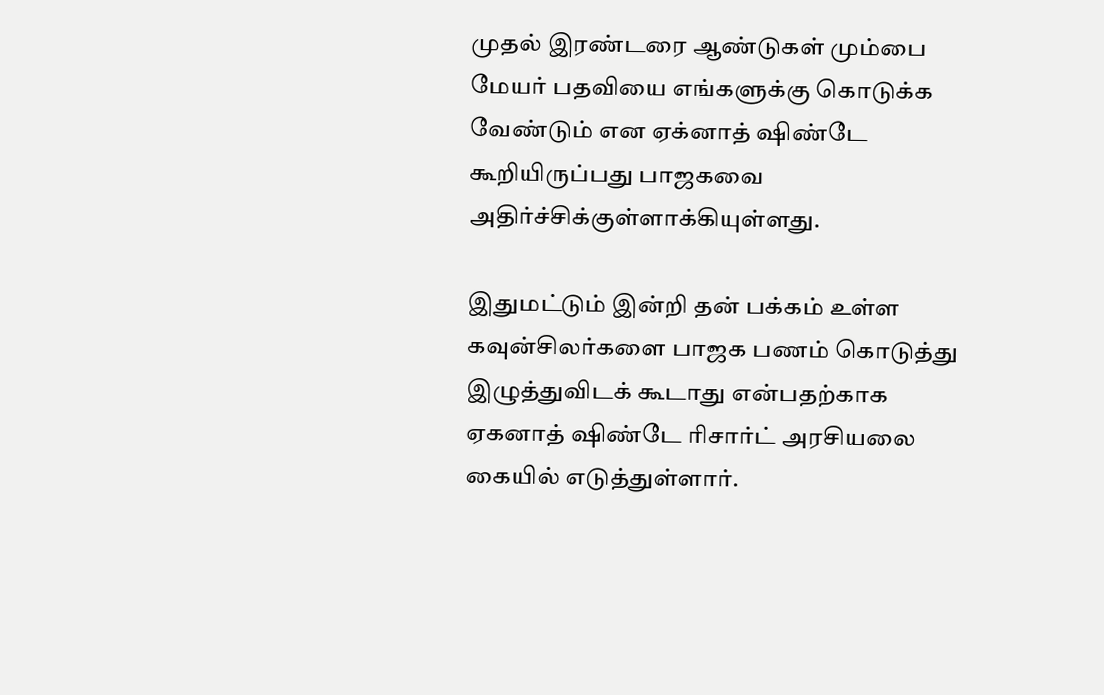முதல் இரண்டரை ஆண்டுகள் மும்பை மேயர் பதவியை எங்களுக்கு கொடுக்க வேண்டும் என ஏக்னாத் ஷிண்டே கூறியிருப்பது பாஜகவை அதிர்ச்சிக்குள்ளாக்கியுள்ளது.

இதுமட்டும் இன்றி தன் பக்கம் உள்ள கவுன்சிலர்களை பாஜக பணம் கொடுத்து இழுத்துவிடக் கூடாது என்பதற்காக ஏகனாத் ஷிண்டே ரிசார்ட் அரசியலை கையில் எடுத்துள்ளார்.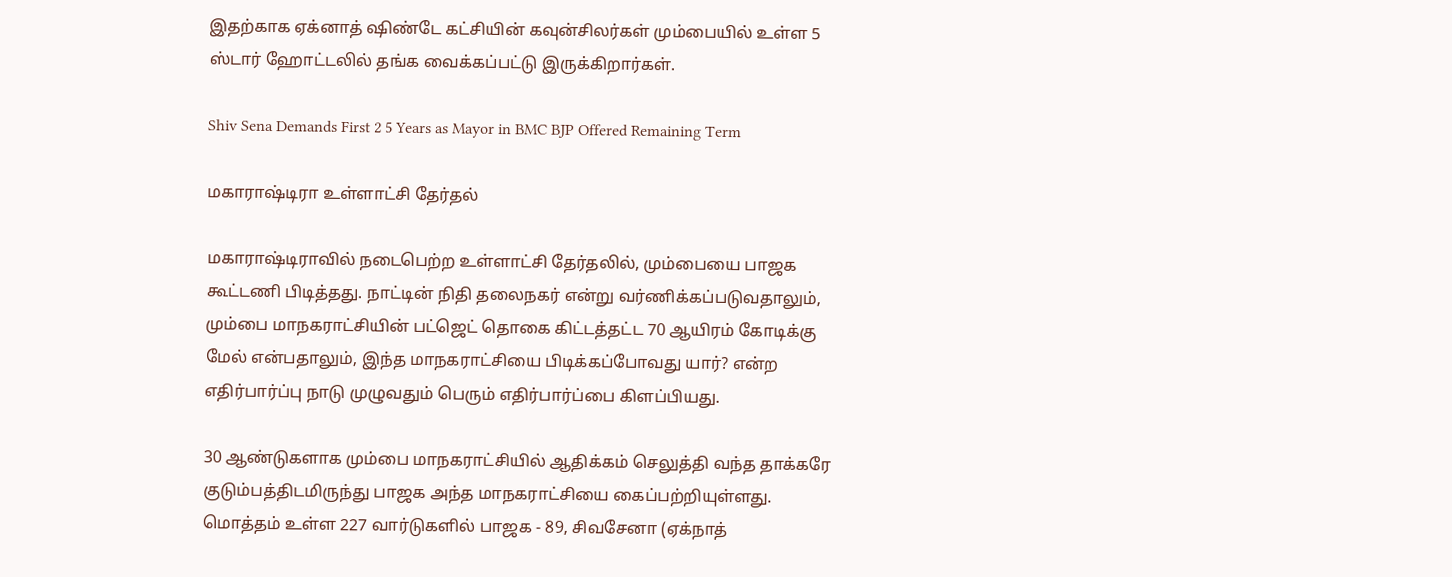இதற்காக ஏக்னாத் ஷிண்டே கட்சியின் கவுன்சிலர்கள் மும்பையில் உள்ள 5 ஸ்டார் ஹோட்டலில் தங்க வைக்கப்பட்டு இருக்கிறார்கள்.

Shiv Sena Demands First 2 5 Years as Mayor in BMC BJP Offered Remaining Term

மகாராஷ்டிரா உள்ளாட்சி தேர்தல்

மகாராஷ்டிராவில் நடைபெற்ற உள்ளாட்சி தேர்தலில், மும்பையை பாஜக கூட்டணி பிடித்தது. நாட்டின் நிதி தலைநகர் என்று வர்ணிக்கப்படுவதாலும், மும்பை மாநகராட்சியின் பட்ஜெட் தொகை கிட்டத்தட்ட 70 ஆயிரம் கோடிக்கு மேல் என்பதாலும், இந்த மாநகராட்சியை பிடிக்கப்போவது யார்? என்ற எதிர்பார்ப்பு நாடு முழுவதும் பெரும் எதிர்பார்ப்பை கிளப்பியது.

30 ஆண்டுகளாக மும்பை மாநகராட்சியில் ஆதிக்கம் செலுத்தி வந்த தாக்கரே குடும்பத்திடமிருந்து பாஜக அந்த மாநகராட்சியை கைப்பற்றியுள்ளது. மொத்தம் உள்ள 227 வார்டுகளில் பாஜக - 89, சிவசேனா (ஏக்நாத்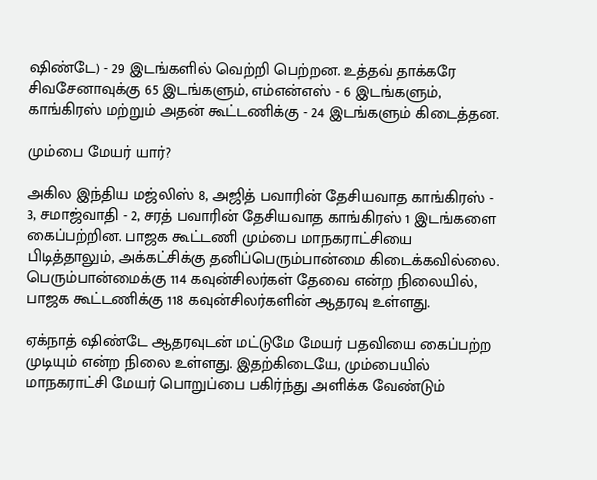ஷிண்டே) - 29 இடங்களில் வெற்றி பெற்றன. உத்தவ் தாக்கரே சிவசேனாவுக்கு 65 இடங்களும், எம்என்எஸ் - 6 இடங்களும், காங்கிரஸ் மற்றும் அதன் கூட்டணிக்கு - 24 இடங்களும் கிடைத்தன.

மும்பை மேயர் யார்?

அகில இந்திய மஜ்லிஸ் 8, அஜித் பவாரின் தேசியவாத காங்கிரஸ் - 3, சமாஜ்வாதி - 2, சரத் பவாரின் தேசியவாத காங்கிரஸ் 1 இடங்களை கைப்பற்றின. பாஜக கூட்டணி மும்பை மாநகராட்சியை பிடித்தாலும், அக்கட்சிக்கு தனிப்பெரும்பான்மை கிடைக்கவில்லை. பெரும்பான்மைக்கு 114 கவுன்சிலர்கள் தேவை என்ற நிலையில், பாஜக கூட்டணிக்கு 118 கவுன்சிலர்களின் ஆதரவு உள்ளது.

ஏக்நாத் ஷிண்டே ஆதரவுடன் மட்டுமே மேயர் பதவியை கைப்பற்ற முடியும் என்ற நிலை உள்ளது. இதற்கிடையே, மும்பையில் மாநகராட்சி மேயர் பொறுப்பை பகிர்ந்து அளிக்க வேண்டும்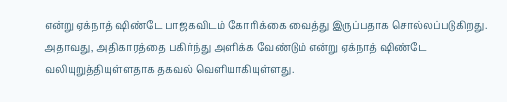என்று ஏக்நாத் ஷிண்டே பாஜகவிடம் கோரிக்கை வைத்து இருப்பதாக சொல்லப்படுகிறது. அதாவது, அதிகாரத்தை பகிர்ந்து அளிக்க வேண்டும் என்று ஏக்நாத் ஷிண்டே வலியுறுத்தியுள்ளதாக தகவல் வெளியாகியுள்ளது.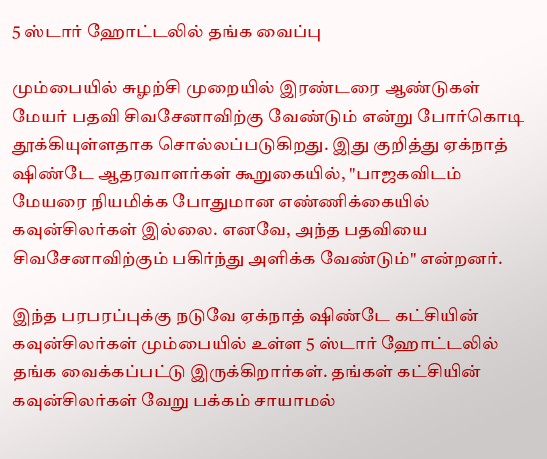5 ஸ்டார் ஹோட்டலில் தங்க வைப்பு

மும்பையில் சுழற்சி முறையில் இரண்டரை ஆண்டுகள் மேயர் பதவி சிவசேனாவிற்கு வேண்டும் என்று போர்கொடி தூக்கியுள்ளதாக சொல்லப்படுகிறது. இது குறித்து ஏக்நாத் ஷிண்டே ஆதரவாளர்கள் கூறுகையில், "பாஜகவிடம் மேயரை நியமிக்க போதுமான எண்ணிக்கையில் கவுன்சிலர்கள் இல்லை. எனவே, அந்த பதவியை சிவசேனாவிற்கும் பகிர்ந்து அளிக்க வேண்டும்" என்றனர்.

இந்த பரபரப்புக்கு நடுவே ஏக்நாத் ஷிண்டே கட்சியின் கவுன்சிலர்கள் மும்பையில் உள்ள 5 ஸ்டார் ஹோட்டலில் தங்க வைக்கப்பட்டு இருக்கிறார்கள். தங்கள் கட்சியின் கவுன்சிலர்கள் வேறு பக்கம் சாயாமல்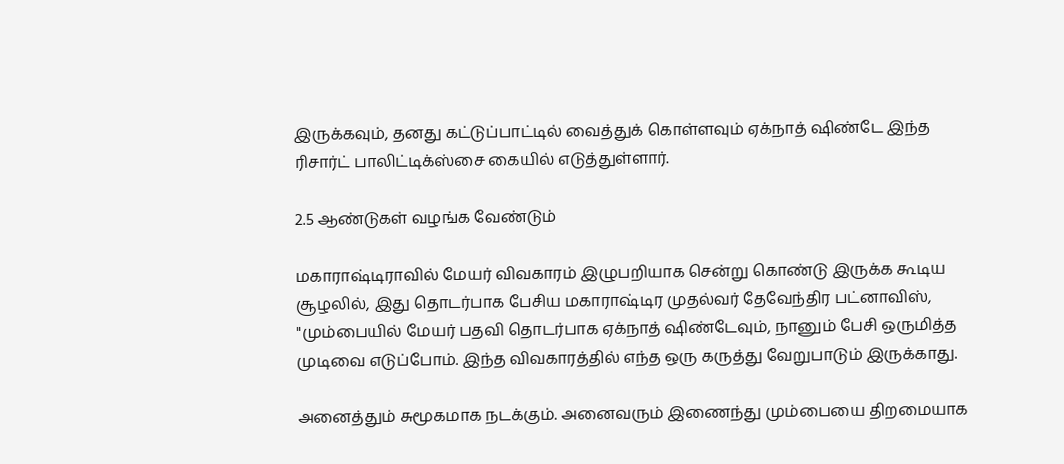இருக்கவும், தனது கட்டுப்பாட்டில் வைத்துக் கொள்ளவும் ஏக்நாத் ஷிண்டே இந்த ரிசார்ட் பாலிட்டிக்ஸ்சை கையில் எடுத்துள்ளார்.

2.5 ஆண்டுகள் வழங்க வேண்டும்

மகாராஷ்டிராவில் மேயர் விவகாரம் இழுபறியாக சென்று கொண்டு இருக்க கூடிய சூழலில், இது தொடர்பாக பேசிய மகாராஷ்டிர முதல்வர் தேவேந்திர பட்னாவிஸ், "மும்பையில் மேயர் பதவி தொடர்பாக ஏக்நாத் ஷிண்டேவும், நானும் பேசி ஒருமித்த முடிவை எடுப்போம். இந்த விவகாரத்தில் எந்த ஒரு கருத்து வேறுபாடும் இருக்காது.

அனைத்தும் சுமூகமாக நடக்கும். அனைவரும் இணைந்து மும்பையை திறமையாக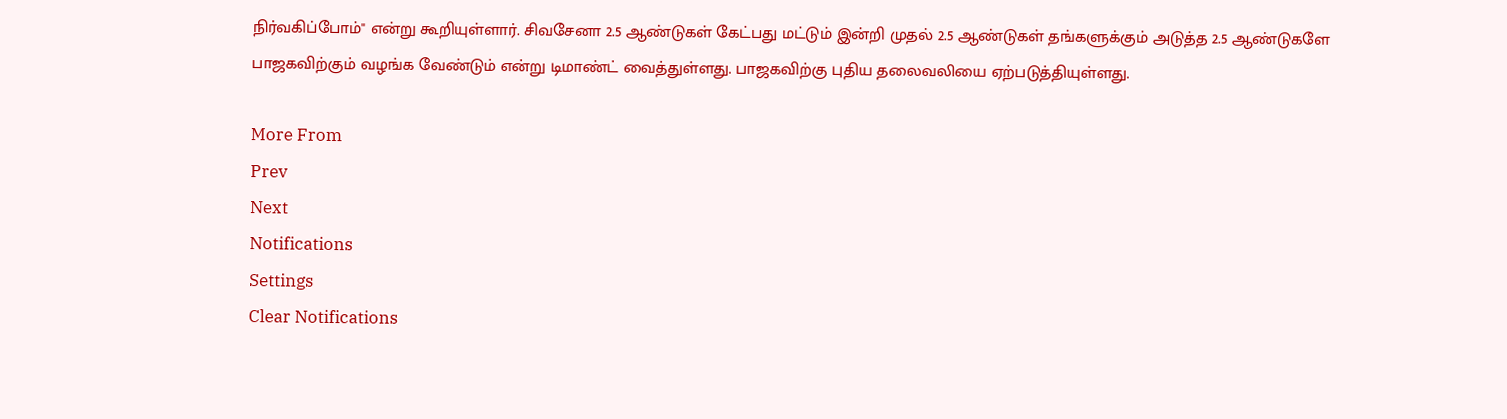நிர்வகிப்போம்" என்று கூறியுள்ளார். சிவசேனா 2.5 ஆண்டுகள் கேட்பது மட்டும் இன்றி முதல் 2.5 ஆண்டுகள் தங்களுக்கும் அடுத்த 2.5 ஆண்டுகளே பாஜகவிற்கும் வழங்க வேண்டும் என்று டிமாண்ட் வைத்துள்ளது. பாஜகவிற்கு புதிய தலைவலியை ஏற்படுத்தியுள்ளது.

More From
Prev
Next
Notifications
Settings
Clear Notifications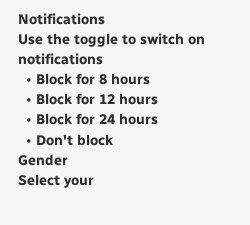Notifications
Use the toggle to switch on notifications
  • Block for 8 hours
  • Block for 12 hours
  • Block for 24 hours
  • Don't block
Gender
Select your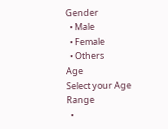Gender
  • Male
  • Female
  • Others
Age
Select your Age Range
  •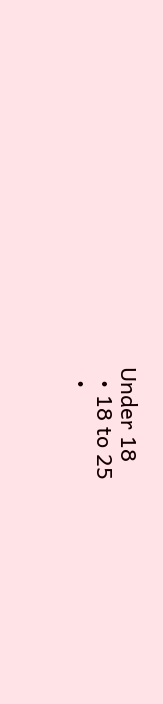Under 18
  • 18 to 25
  •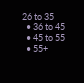26 to 35
  • 36 to 45
  • 45 to 55
  • 55+